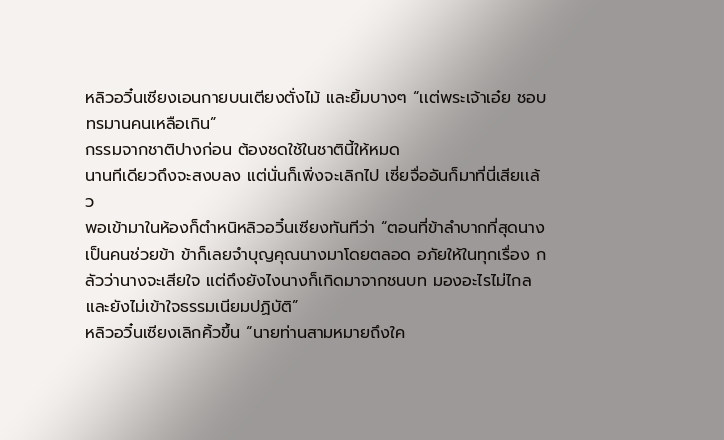หลิวอวิ๋นเซียงเอนกายบนเตียงตั่งไม้ และยิ้มบางๆ “เเต่พระเจ้าเอ๋ย ชอบทรมานคนเหลือเกิน”
กรรมจากชาติปางก่อน ต้องชดใช้ในชาตินี้ให้หมด
นานทีเดียวถึงจะสงบลง แต่นั่นก็เพิ่งจะเลิกไป เซี่ยจื่ออันก็มาที่นี่เสียเเล้ว
พอเข้ามาในห้องก็ตำหนิหลิวอวิ๋นเซียงทันทีว่า “ตอนที่ข้าลำบากที่สุดนางเป็นคนช่วยข้า ข้าก็เลยจำบุญคุณนางมาโดยตลอด อภัยให้ในทุกเรื่อง กลัวว่านางจะเสียใจ แต่ถึงยังไงนางก็เกิดมาจากชนบท มองอะไรไม่ไกล และยังไม่เข้าใจธรรมเนียมปฏิบัติ”
หลิวอวิ๋นเซียงเลิกคิ้วขึ้น “นายท่านสามหมายถึงใค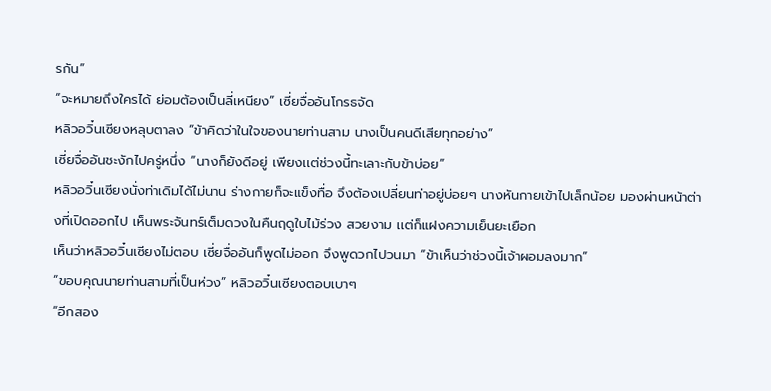รกัน”
“จะหมายถึงใครได้ ย่อมต้องเป็นลี่เหนียง” เซี่ยจื่ออันโกรธจัด
หลิวอวิ๋นเซียงหลุบตาลง “ข้าคิดว่าในใจของนายท่านสาม นางเป็นคนดีเสียทุกอย่าง”
เซี่ยจื่ออันชะงักไปครู่หนึ่ง “นางก็ยังดีอยู่ เพียงเเต่ช่วงนี้ทะเลาะกับข้าบ่อย”
หลิวอวิ๋นเซียงนั่งท่าเดิมได้ไม่นาน ร่างกายก็จะแข็งทื่อ จึงต้องเปลี่ยนท่าอยู่บ่อยๆ นางหันกายเข้าไปเล็กน้อย มองผ่านหน้าต่างที่เปิดออกไป เห็นพระจันทร์เต็มดวงในคืนฤดูใบไม้ร่วง สวยงาม เเต่ก็แฝงความเย็นยะเยือก
เห็นว่าหลิวอวิ๋นเซียงไม่ตอบ เซี่ยจื่ออันก็พูดไม่ออก จึงพูดวกไปวนมา “ข้าเห็นว่าช่วงนี้เจ้าผอมลงมาก”
“ขอบคุณนายท่านสามที่เป็นห่วง” หลิวอวิ๋นเซียงตอบเบาๆ
“อีกสอง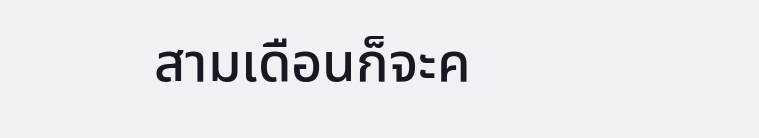สามเดือนก็จะค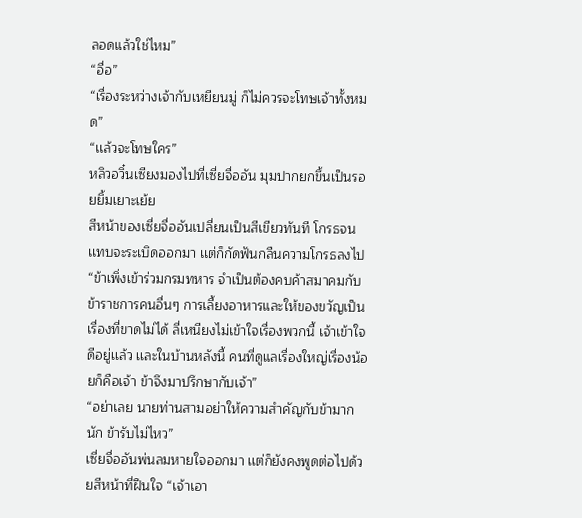ลอดแล้วใช่ไหม”
“อื่อ”
“เรื่องระหว่างเจ้ากับเหยียนมู่ ก็ไม่ควรจะโทษเจ้าทั้งหมด”
“เเล้วจะโทษใคร”
หลิวอวิ๋นเซียงมองไปที่เซี่ยจื่ออัน มุมปากยกขึ้นเป็นรอยยิ้มเยาะเย้ย
สีหน้าของเซี่ยจื่ออันเปลี่ยนเป็นสีเขียวทันที โกรธจนเเทบจะระเบิดออกมา เเต่ก็กัดฟันกลืนความโกรธลงไป
“ข้าเพิ่งเข้าร่วมกรมทหาร จำเป็นต้องคบค้าสมาคมกับข้าราชการคนอื่นๆ การเลี้ยงอาหารและให้ของขวัญเป็นเรื่องที่ขาดไม่ได้ ลี่เหนียงไม่เข้าใจเรื่องพวกนี้ เจ้าเข้าใจดีอยู่เเล้ว เเละในบ้านหลังนี้ คนที่ดูแลเรื่องใหญ่เรื่องน้อยก็คือเจ้า ข้าจึงมาปรึกษากับเจ้า”
“อย่าเลย นายท่านสามอย่าให้ความสำคัญกับข้ามากนัก ข้ารับไม่ไหว”
เซี่ยจื่ออันพ่นลมหายใจออกมา เเต่ก็ยังคงพูดต่อไปด้วยสีหน้าที่ฝืนใจ “เจ้าเอา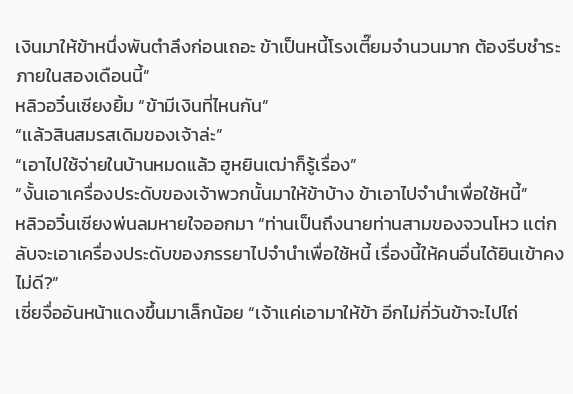เงินมาให้ข้าหนึ่งพันตำลึงก่อนเถอะ ข้าเป็นหนี้โรงเตี๊ยมจำนวนมาก ต้องรีบชำระภายในสองเดือนนี้”
หลิวอวิ๋นเซียงยิ้ม “ข้ามีเงินที่ไหนกัน”
“เเล้วสินสมรสเดิมของเจ้าล่ะ”
“เอาไปใช้จ่ายในบ้านหมดแล้ว ฮูหยินเฒ่าก็รู้เรื่อง”
“งั้นเอาเครื่องประดับของเจ้าพวกนั้นมาให้ข้าบ้าง ข้าเอาไปจำนำเพื่อใช้หนี้”
หลิวอวิ๋นเซียงพ่นลมหายใจออกมา “ท่านเป็นถึงนายท่านสามของจวนโหว เเต่กลับจะเอาเครื่องประดับของภรรยาไปจำนำเพื่อใช้หนี้ เรื่องนี้ให้คนอื่นได้ยินเข้าคงไม่ดี?”
เซี่ยจื่ออันหน้าแดงขึ้นมาเล็กน้อย “เจ้าเเค่เอามาให้ข้า อีกไม่กี่วันข้าจะไปไถ่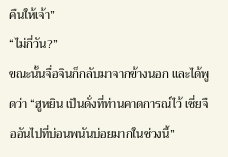คืนให้เจ้า”
“ไม่กี่วัน?”
ขณะนั้นจื่อจินก็กลับมาจากข้างนอก และได้พูดว่า “ฮูหยิน เป็นดั่งที่ท่านคาดการณ์ไว้ เซี่ยจืออันไปที่บ่อนพนันบ่อยมากในช่วงนี้”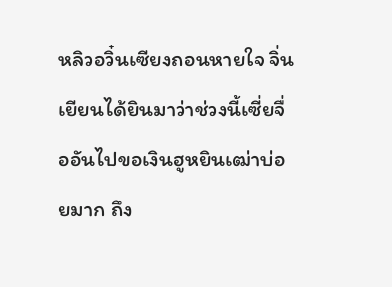หลิวอวิ๋นเซียงถอนหายใจ จิ่นเยียนได้ยินมาว่าช่วงนี้เซี่ยจื่ออันไปขอเงินฮูหยินเฒ่าบ่อยมาก ถึง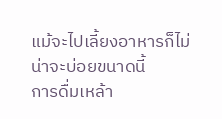แม้จะไปเลี้ยงอาหารก็ไม่น่าจะบ่อยขนาดนี้
การดื่มเหล้า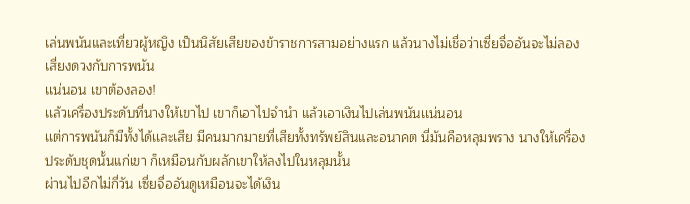เล่นพนันและเที่ยวผู้หญิง เป็นนิสัยเสียของข้าราชการสามอย่างแรก แล้วนางไม่เชื่อว่าเซี่ยจื่ออันจะไม่ลองเสี่ยงดวงกับการพนัน
เเน่นอน เขาต้องลอง!
เเล้วเครื่องประดับที่นางให้เขาไป เขาก็เอาไปจำนำ แล้วเอาเงินไปเล่นพนันเเน่นอน
เเต่การพนันก็มีทั้งได้เเละเสีย มีคนมากมายที่เสียทั้งทรัพย์สินและอนาคต นี่มันคือหลุมพราง นางให้เครื่องประดับชุดนั้นแก่เขา ก็เหมือนกับผลักเขาให้ลงไปในหลุมนั้น
ผ่านไปอีกไม่กี่วัน เซี่ยจื่ออันดูเหมือนจะได้เงิน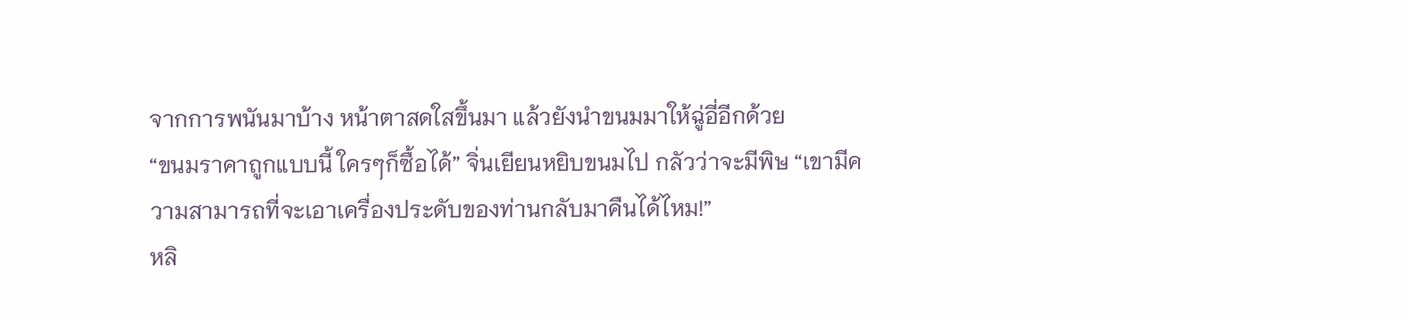จากการพนันมาบ้าง หน้าตาสดใสขึ้นมา แล้วยังนำขนมมาให้ฉู่อี่อีกด้วย
“ขนมราคาถูกแบบนี้ ใครๆก็ซื้อได้” จิ่นเยียนหยิบขนมไป กลัวว่าจะมีพิษ “เขามีความสามารถที่จะเอาเครื่องประดับของท่านกลับมาคืนได้ไหม!”
หลิ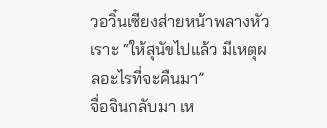วอวิ๋นเซียงส่ายหน้าพลางหัวเราะ “ให้สุนัขไปแล้ว มีเหตุผลอะไรที่จะคืนมา”
จื่อจินกลับมา เห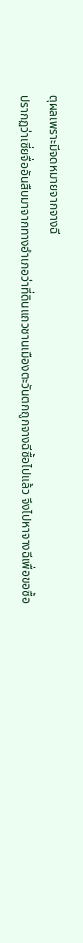ตุผลเพราะมีจดหมายจากจางฉี
ปรากฏว่าเซี่ยจื่ออันสืบมาจากทางอำเภอว่าที่ดินแถวชานเมืองตะวันตกถูกจางฉีซื้อไปแล้ว จึงไปหาจางฉีเพื่อขอซื้อ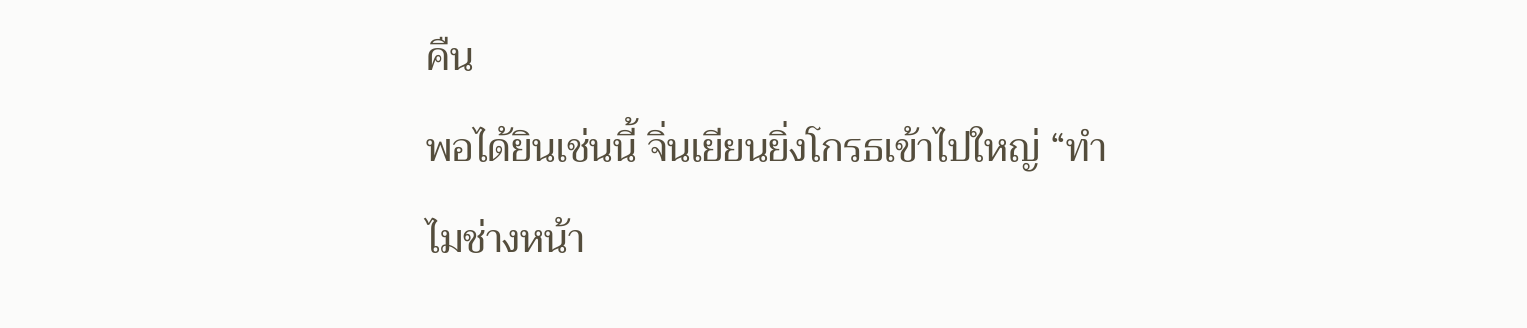คืน
พอได้ยินเช่นนี้ จิ่นเยียนยิ่งโกรธเข้าไปใหญ่ “ทำไมช่างหน้า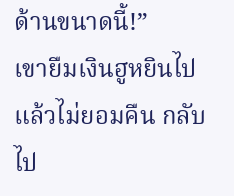ด้านขนาดนี้!”
เขายืมเงินฮูหยินไปแล้วไม่ยอมคืน กลับไป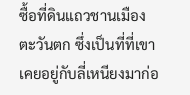ซื้อที่ดินแถวชานเมืองตะวันตก ซึ่งเป็นที่ที่เขาเคยอยู่กับลี่เหนียงมาก่อ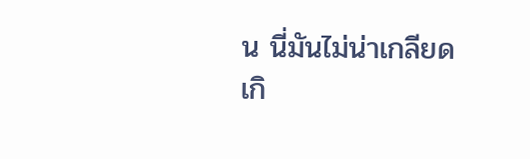น นี่มันไม่น่าเกลียดเกิ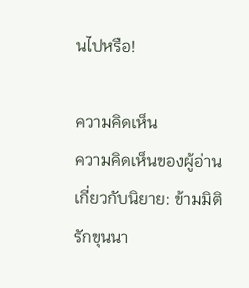นไปหรือ!

ความคิดเห็น
ความคิดเห็นของผู้อ่านเกี่ยวกับนิยาย: ข้ามมิติรักขุนนา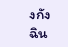งกังฉิน